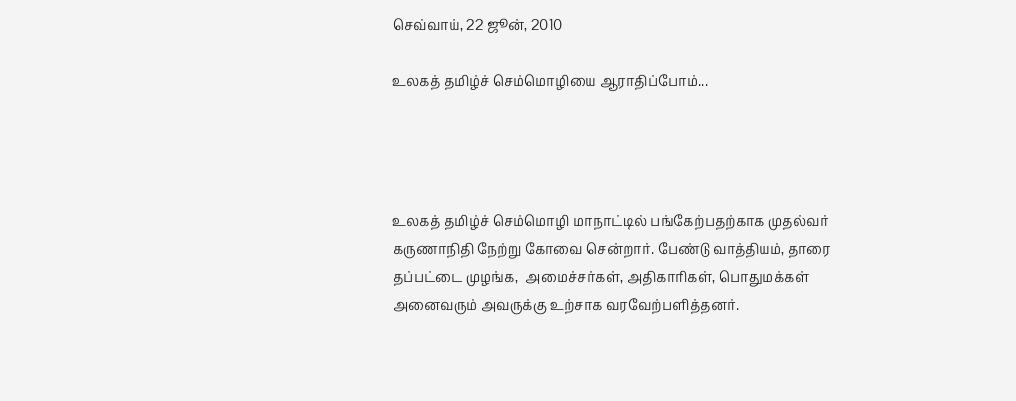செவ்வாய், 22 ஜூன், 2010

உலகத் தமிழ்ச் செம்மொழியை ஆராதிப்போம்...




உலகத் தமிழ்ச் செம்மொழி மாநாட்டில் பங்கேற்பதற்காக முதல்வர் கருணாநிதி நேற்று கோவை சென்றார். பேண்டு வாத்தியம், தாரை தப்பட்டை முழங்க,  அமைச்சர்கள், அதிகாரிகள், பொதுமக்கள் அனைவரும் அவருக்கு உற்சாக வரவேற்பளித்தனர்.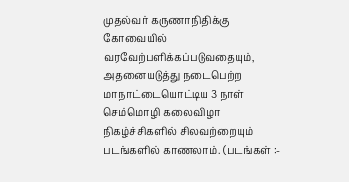முதல்வர் கருணாநிதிக்கு கோவையில் வரவேற்பளிக்கப்படுவதையும், அதனையடுத்து நடைபெற்ற மாநாட்டையொட்டிய 3 நாள் செம்மொழி கலைவிழா நிகழ்ச்சிகளில் சிலவற்றையும் படங்களில் காணலாம். (படங்கள் :-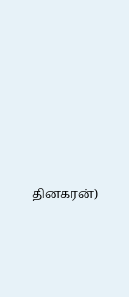தினகரன்)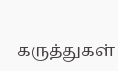கருத்துகள்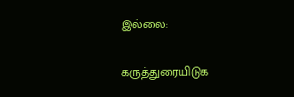இல்லை:

கருத்துரையிடுக